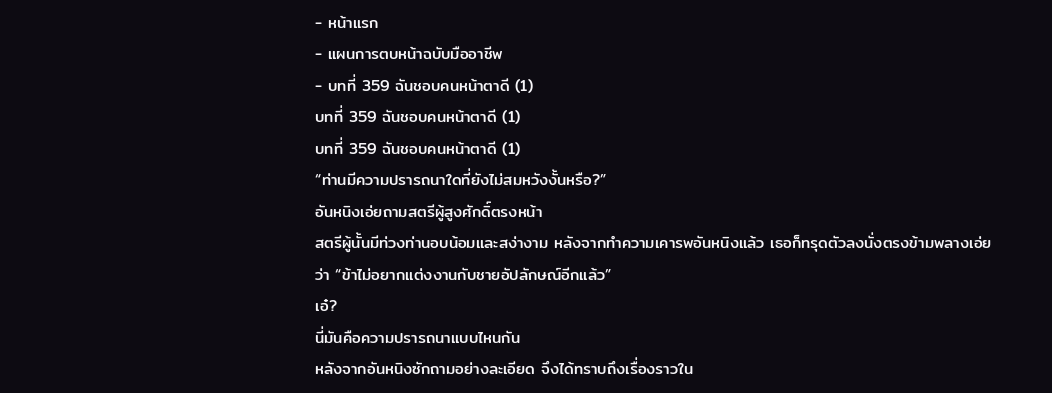- หน้าแรก
- แผนการตบหน้าฉบับมืออาชีพ
- บทที่ 359 ฉันชอบคนหน้าตาดี (1)
บทที่ 359 ฉันชอบคนหน้าตาดี (1)
บทที่ 359 ฉันชอบคนหน้าตาดี (1)
“ท่านมีความปรารถนาใดที่ยังไม่สมหวังงั้นหรือ?”
อันหนิงเอ่ยถามสตรีผู้สูงศักดิ์ตรงหน้า
สตรีผู้นั้นมีท่วงท่านอบน้อมและสง่างาม หลังจากทำความเคารพอันหนิงแล้ว เธอก็ทรุดตัวลงนั่งตรงข้ามพลางเอ่ยว่า “ข้าไม่อยากแต่งงานกับชายอัปลักษณ์อีกแล้ว”
เอ๋?
นี่มันคือความปรารถนาแบบไหนกัน
หลังจากอันหนิงซักถามอย่างละเอียด จึงได้ทราบถึงเรื่องราวใน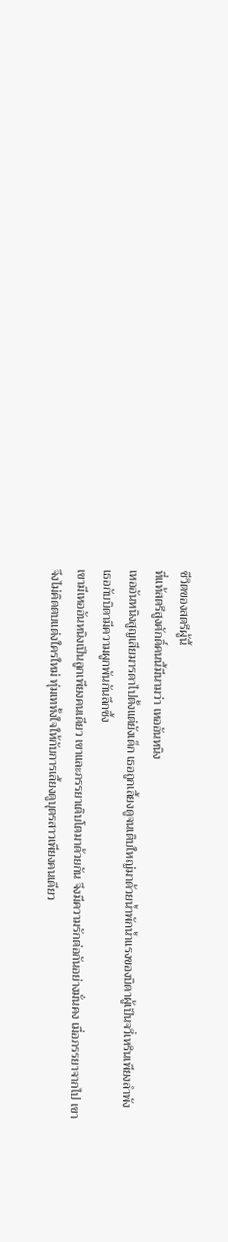ชีวิตของสตรีผู้นี้
ที่แท้สตรีสูงศักดิ์คนนี้มีนามว่า เหออันหนิง
เหออันหนิงสูญเสียมารดาไปตั้งแต่ยังเด็ก เธอถูกเลี้ยงดูจนเติบใหญ่มาด้วยน้ำพักน้ำแรงของบิดาผู้เป็นจวี่เหรินเพียงลำพัง
เธอกับบิดามีความผูกพันกันลึกซึ้ง
เขามีเหออันหนิงเป็นลูกเพียงคนเดียว เขาและภรรยาเติบโตมาด้วยกัน จึงมีความรักต่อกันอย่างมั่นคง เมื่อภรรยาจากไป เขาจึงไม่คิดตบแต่งใครใหม่ ทุ่มเททั้งใจให้กับการเลี้ยงดูบุตรสาวเพียงคนเดียว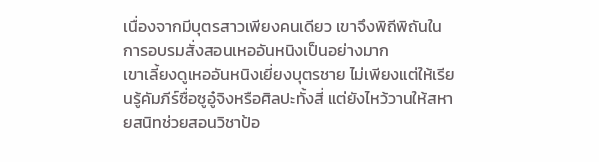เนื่องจากมีบุตรสาวเพียงคนเดียว เขาจึงพิถีพิถันในการอบรมสั่งสอนเหออันหนิงเป็นอย่างมาก
เขาเลี้ยงดูเหออันหนิงเยี่ยงบุตรชาย ไม่เพียงแต่ให้เรียนรู้คัมภีร์ซื่อซูอู๋จิงหรือศิลปะทั้งสี่ แต่ยังไหว้วานให้สหายสนิทช่วยสอนวิชาป้อ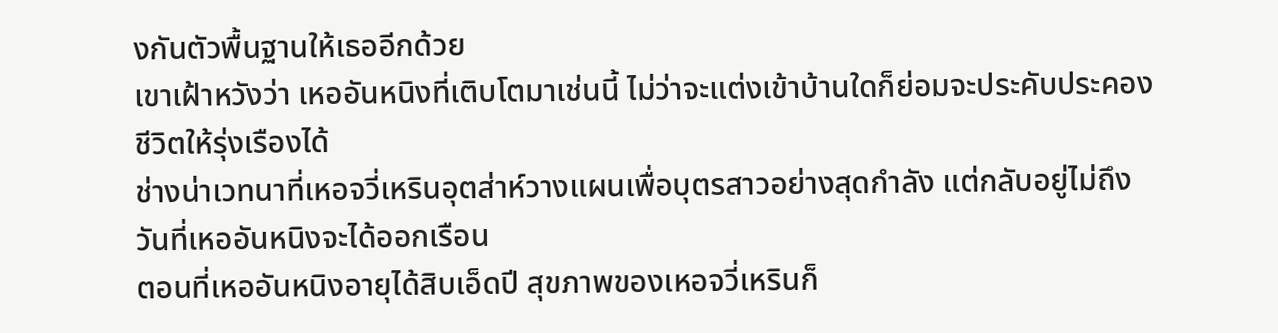งกันตัวพื้นฐานให้เธออีกด้วย
เขาเฝ้าหวังว่า เหออันหนิงที่เติบโตมาเช่นนี้ ไม่ว่าจะแต่งเข้าบ้านใดก็ย่อมจะประคับประคองชีวิตให้รุ่งเรืองได้
ช่างน่าเวทนาที่เหอจวี่เหรินอุตส่าห์วางแผนเพื่อบุตรสาวอย่างสุดกำลัง แต่กลับอยู่ไม่ถึงวันที่เหออันหนิงจะได้ออกเรือน
ตอนที่เหออันหนิงอายุได้สิบเอ็ดปี สุขภาพของเหอจวี่เหรินก็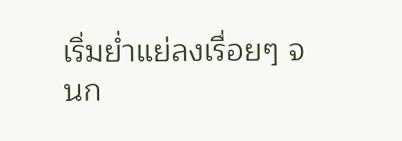เริ่มย่ำแย่ลงเรื่อยๆ จนก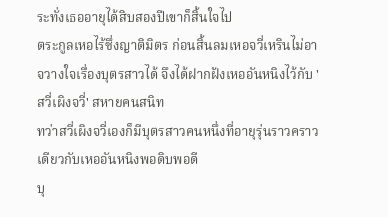ระทั่งเธออายุได้สิบสองปีเขาก็สิ้นใจไป
ตระกูลเหอไร้ซึ่งญาติมิตร ก่อนสิ้นลมเหอจวี่เหรินไม่อาจวางใจเรื่องบุตรสาวได้ จึงได้ฝากฝังเหออันหนิงไว้กับ 'สวี่เผิงจวี่' สหายคนสนิท
ทว่าสวี่เผิงจวี่เองก็มีบุตรสาวคนหนึ่งที่อายุรุ่นราวคราวเดียวกับเหออันหนิงพอดิบพอดี
บุ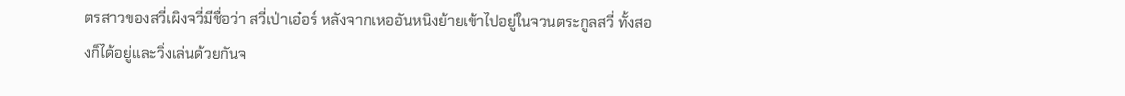ตรสาวของสวี่เผิงจวี่มีชื่อว่า สวี่เป่าเอ๋อร์ หลังจากเหออันหนิงย้ายเข้าไปอยู่ในจวนตระกูลสวี่ ทั้งสองก็ได้อยู่และวิ่งเล่นด้วยกันจ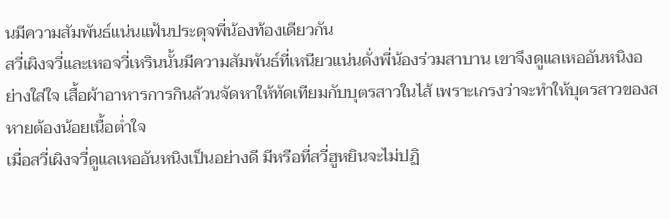นมีความสัมพันธ์แน่นแฟ้นประดุจพี่น้องท้องเดียวกัน
สวี่เผิงจวี่และเหอจวี่เหรินนั้นมีความสัมพันธ์ที่เหนียวแน่นดั่งพี่น้องร่วมสาบาน เขาจึงดูแลเหออันหนิงอย่างใส่ใจ เสื้อผ้าอาหารการกินล้วนจัดหาให้ทัดเทียมกับบุตรสาวในไส้ เพราะเกรงว่าจะทำให้บุตรสาวของสหายต้องน้อยเนื้อต่ำใจ
เมื่อสวี่เผิงจวี่ดูแลเหออันหนิงเป็นอย่างดี มีหรือที่สวี่ฮูหยินจะไม่ปฏิ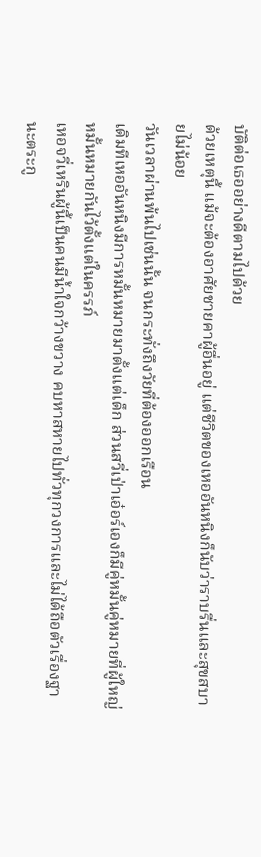บัติต่อเธออย่างดีตามไปด้วย
ด้วยเหตุนี้ แม้จะต้องอาศัยชายคาผู้อื่นอยู่ แต่ชีวิตของเหออันหนิงก็นับว่าราบรื่นและสุขสบายไม่น้อย
วันเวลาผ่านพ้นไปเช่นนั้น จนกระทั่งถึงวัยที่ต้องออกเรือน
เดิมทีเหออันหนิงมีการหมั้นหมายมาตั้งแต่เด็ก ส่วนสวี่เป่าเอ๋อร์เองก็มีคู่หมั้นคู่หมายที่ผู้ใหญ่หมั้นหมายกันไว้ตั้งแต่ในครรภ์
เหอจวี่เหรินผู้นี้เป็นคนมีน้ำใจกว้างขวาง คบหาสหายไปทั่วทุกวงการและไม่ได้ถือตัวเรื่องฐานะตระกู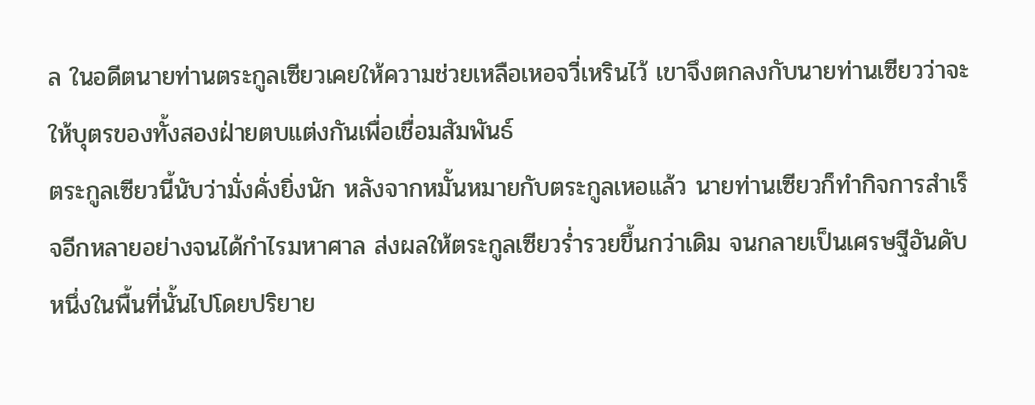ล ในอดีตนายท่านตระกูลเซียวเคยให้ความช่วยเหลือเหอจวี่เหรินไว้ เขาจึงตกลงกับนายท่านเซียวว่าจะให้บุตรของทั้งสองฝ่ายตบแต่งกันเพื่อเชื่อมสัมพันธ์
ตระกูลเซียวนี้นับว่ามั่งคั่งยิ่งนัก หลังจากหมั้นหมายกับตระกูลเหอแล้ว นายท่านเซียวก็ทำกิจการสำเร็จอีกหลายอย่างจนได้กำไรมหาศาล ส่งผลให้ตระกูลเซียวร่ำรวยขึ้นกว่าเดิม จนกลายเป็นเศรษฐีอันดับหนึ่งในพื้นที่นั้นไปโดยปริยาย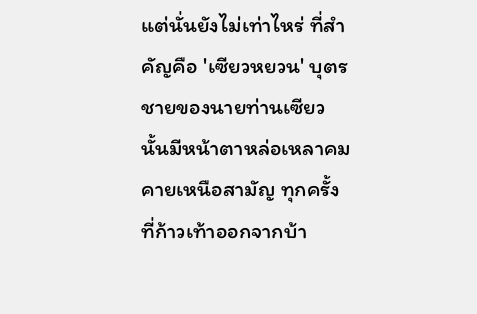แต่นั่นยังไม่เท่าไหร่ ที่สำคัญคือ 'เซียวหยวน' บุตรชายของนายท่านเซียวนั้นมีหน้าตาหล่อเหลาคมคายเหนือสามัญ ทุกครั้งที่ก้าวเท้าออกจากบ้า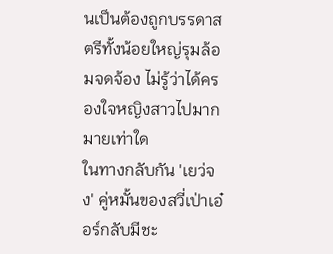นเป็นต้องถูกบรรดาสตรีทั้งน้อยใหญ่รุมล้อมจดจ้อง ไม่รู้ว่าได้ครองใจหญิงสาวไปมากมายเท่าใด
ในทางกลับกัน 'เยว่จง' คู่หมั้นของสวี่เป่าเอ๋อร์กลับมีชะ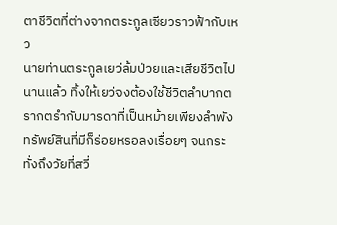ตาชีวิตที่ต่างจากตระกูลเซียวราวฟ้ากับเหว
นายท่านตระกูลเยว่ล้มป่วยและเสียชีวิตไปนานแล้ว ทิ้งให้เยว่จงต้องใช้ชีวิตลำบากตรากตรำกับมารดาที่เป็นหม้ายเพียงลำพัง ทรัพย์สินที่มีก็ร่อยหรอลงเรื่อยๆ จนกระทั่งถึงวัยที่สวี่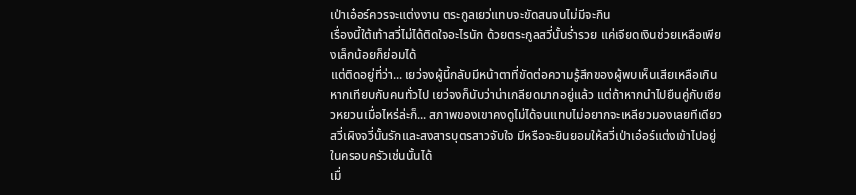เป่าเอ๋อร์ควรจะแต่งงาน ตระกูลเยว่แทบจะขัดสนจนไม่มีจะกิน
เรื่องนี้ใต้เท้าสวี่ไม่ได้ติดใจอะไรนัก ด้วยตระกูลสวี่นั้นร่ำรวย แค่เจียดเงินช่วยเหลือเพียงเล็กน้อยก็ย่อมได้
แต่ติดอยู่ที่ว่า... เยว่จงผู้นี้กลับมีหน้าตาที่ขัดต่อความรู้สึกของผู้พบเห็นเสียเหลือเกิน
หากเทียบกับคนทั่วไป เยว่จงก็นับว่าน่าเกลียดมากอยู่แล้ว แต่ถ้าหากนำไปยืนคู่กับเซียวหยวนเมื่อไหร่ล่ะก็... สภาพของเขาคงดูไม่ได้จนแทบไม่อยากจะเหลียวมองเลยทีเดียว
สวี่เผิงจวี่นั้นรักและสงสารบุตรสาวจับใจ มีหรือจะยินยอมให้สวี่เป่าเอ๋อร์แต่งเข้าไปอยู่ในครอบครัวเช่นนั้นได้
เมื่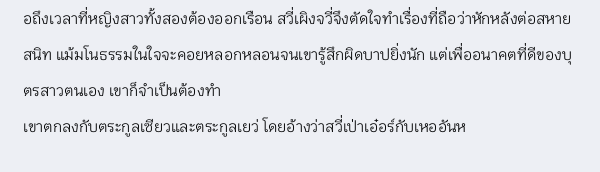อถึงเวลาที่หญิงสาวทั้งสองต้องออกเรือน สวี่เผิงจวี่จึงตัดใจทำเรื่องที่ถือว่าหักหลังต่อสหายสนิท แม้มโนธรรมในใจจะคอยหลอกหลอนจนเขารู้สึกผิดบาปยิ่งนัก แต่เพื่ออนาคตที่ดีของบุตรสาวตนเอง เขาก็จำเป็นต้องทำ
เขาตกลงกับตระกูลเซียวและตระกูลเยว่ โดยอ้างว่าสวี่เป่าเอ๋อร์กับเหออันห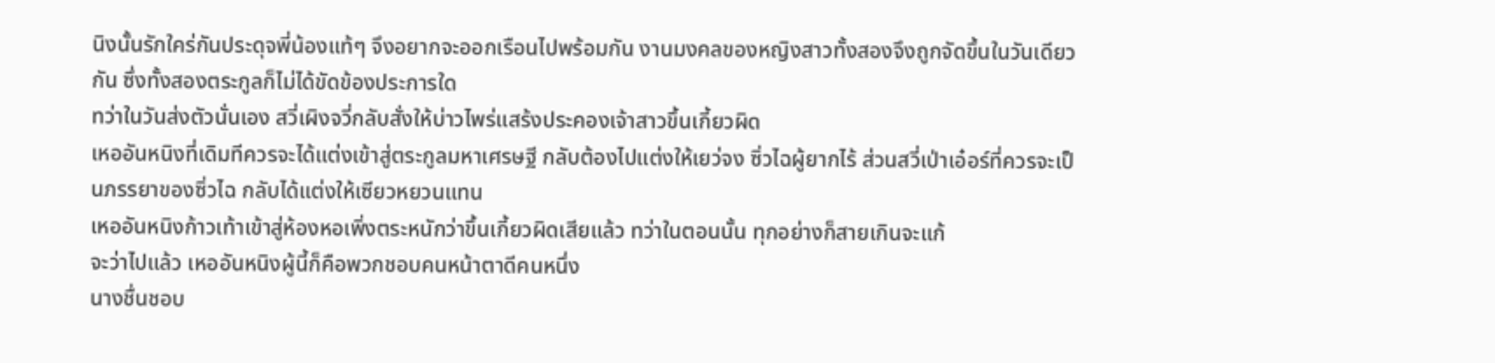นิงนั้นรักใคร่กันประดุจพี่น้องแท้ๆ จึงอยากจะออกเรือนไปพร้อมกัน งานมงคลของหญิงสาวทั้งสองจึงถูกจัดขึ้นในวันเดียวกัน ซึ่งทั้งสองตระกูลก็ไม่ได้ขัดข้องประการใด
ทว่าในวันส่งตัวนั่นเอง สวี่เผิงจวี่กลับสั่งให้บ่าวไพร่แสร้งประคองเจ้าสาวขึ้นเกี้ยวผิด
เหออันหนิงที่เดิมทีควรจะได้แต่งเข้าสู่ตระกูลมหาเศรษฐี กลับต้องไปแต่งให้เยว่จง ซิ่วไฉผู้ยากไร้ ส่วนสวี่เป่าเอ๋อร์ที่ควรจะเป็นภรรยาของซิ่วไฉ กลับได้แต่งให้เซียวหยวนแทน
เหออันหนิงก้าวเท้าเข้าสู่ห้องหอเพิ่งตระหนักว่าขึ้นเกี้ยวผิดเสียแล้ว ทว่าในตอนนั้น ทุกอย่างก็สายเกินจะแก้
จะว่าไปแล้ว เหออันหนิงผู้นี้ก็คือพวกชอบคนหน้าตาดีคนหนึ่ง
นางชื่นชอบ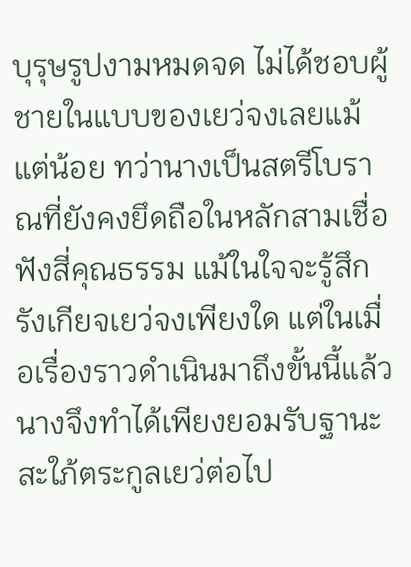บุรุษรูปงามหมดจด ไม่ได้ชอบผู้ชายในแบบของเยว่จงเลยแม้แต่น้อย ทว่านางเป็นสตรีโบราณที่ยังคงยึดถือในหลักสามเชื่อฟังสี่คุณธรรม แม้ในใจจะรู้สึกรังเกียจเยว่จงเพียงใด แต่ในเมื่อเรื่องราวดำเนินมาถึงขั้นนี้แล้ว นางจึงทำได้เพียงยอมรับฐานะสะใภ้ตระกูลเยว่ต่อไป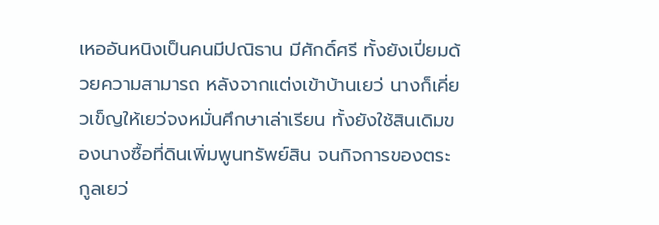เหออันหนิงเป็นคนมีปณิธาน มีศักดิ์ศรี ทั้งยังเปี่ยมด้วยความสามารถ หลังจากแต่งเข้าบ้านเยว่ นางก็เคี่ยวเข็ญให้เยว่จงหมั่นศึกษาเล่าเรียน ทั้งยังใช้สินเดิมของนางซื้อที่ดินเพิ่มพูนทรัพย์สิน จนกิจการของตระกูลเยว่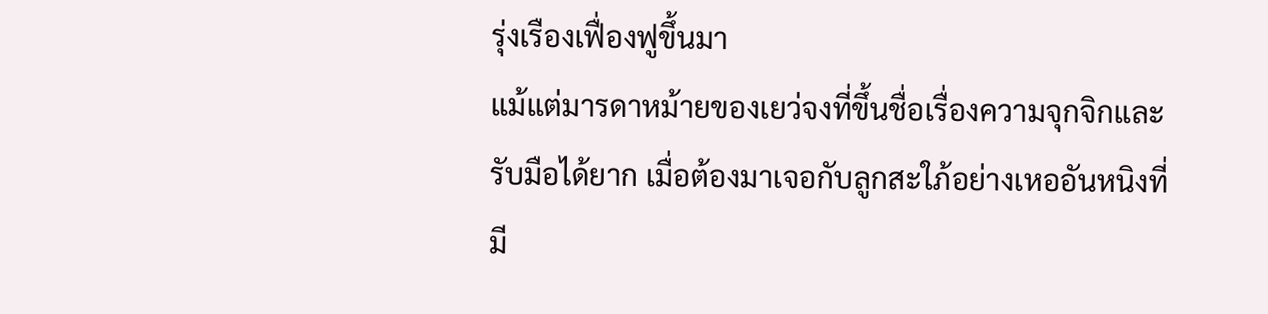รุ่งเรืองเฟื่องฟูขึ้นมา
แม้แต่มารดาหม้ายของเยว่จงที่ขึ้นชื่อเรื่องความจุกจิกและรับมือได้ยาก เมื่อต้องมาเจอกับลูกสะใภ้อย่างเหออันหนิงที่มี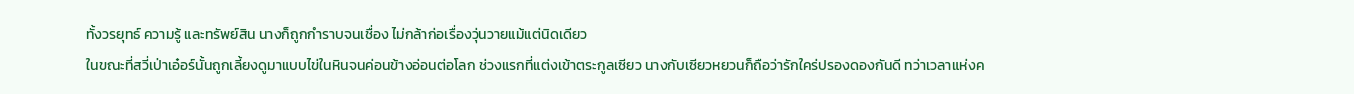ทั้งวรยุทธ์ ความรู้ และทรัพย์สิน นางก็ถูกกำราบจนเชื่อง ไม่กล้าก่อเรื่องวุ่นวายแม้แต่นิดเดียว
ในขณะที่สวี่เป่าเอ๋อร์นั้นถูกเลี้ยงดูมาแบบไข่ในหินจนค่อนข้างอ่อนต่อโลก ช่วงแรกที่แต่งเข้าตระกูลเซียว นางกับเซียวหยวนก็ถือว่ารักใคร่ปรองดองกันดี ทว่าเวลาแห่งค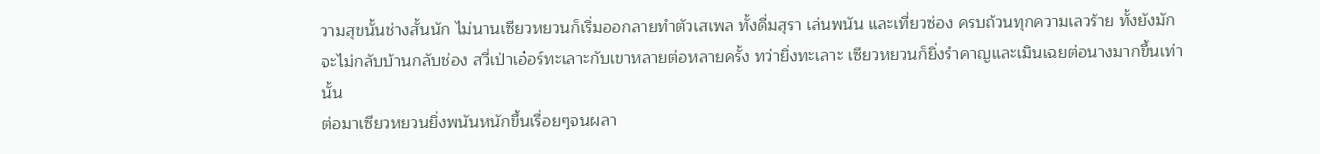วามสุขนั้นช่างสั้นนัก ไม่นานเซียวหยวนก็เริ่มออกลายทำตัวเสเพล ทั้งดื่มสุรา เล่นพนัน และเที่ยวซ่อง ครบถ้วนทุกความเลวร้าย ทั้งยังมักจะไม่กลับบ้านกลับช่อง สวี่เป่าเอ๋อร์ทะเลาะกับเขาหลายต่อหลายครั้ง ทว่ายิ่งทะเลาะ เซียวหยวนก็ยิ่งรำคาญและเมินเฉยต่อนางมากขึ้นเท่านั้น
ต่อมาเซียวหยวนยิ่งพนันหนักขึ้นเรื่อยๆจนผลา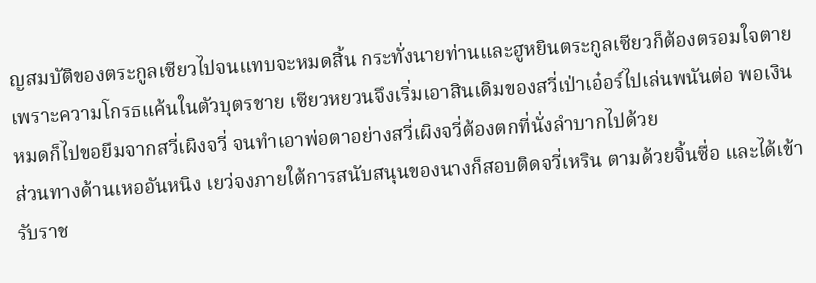ญสมบัติของตระกูลเซียวไปจนแทบจะหมดสิ้น กระทั่งนายท่านและฮูหยินตระกูลเซียวก็ต้องตรอมใจตายเพราะความโกรธแค้นในตัวบุตรชาย เซียวหยวนจึงเริ่มเอาสินเดิมของสวี่เป่าเอ๋อร์ไปเล่นพนันต่อ พอเงินหมดก็ไปขอยืมจากสวี่เผิงจวี่ จนทำเอาพ่อตาอย่างสวี่เผิงจวี่ต้องตกที่นั่งลำบากไปด้วย
ส่วนทางด้านเหออันหนิง เยว่จงภายใต้การสนับสนุนของนางก็สอบติดจวี่เหริน ตามด้วยจิ้นซื่อ และได้เข้ารับราช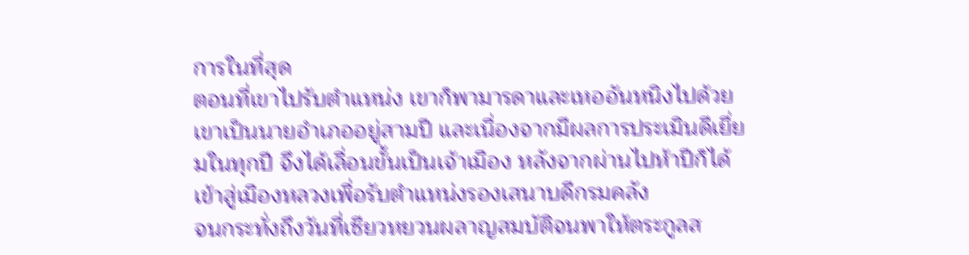การในที่สุด
ตอนที่เขาไปรับตำแหน่ง เขาก็พามารดาและเหออันหนิงไปด้วย เขาเป็นนายอำเภออยู่สามปี และเนื่องจากมีผลการประเมินดีเยี่ยมในทุกปี จึงได้เลื่อนขั้นเป็นเจ้าเมือง หลังจากผ่านไปห้าปีก็ได้เข้าสู่เมืองหลวงเพื่อรับตำแหน่งรองเสนาบดีกรมคลัง
จนกระทั่งถึงวันที่เซียวหยวนผลาญสมบัติจนพาให้ตระกูลส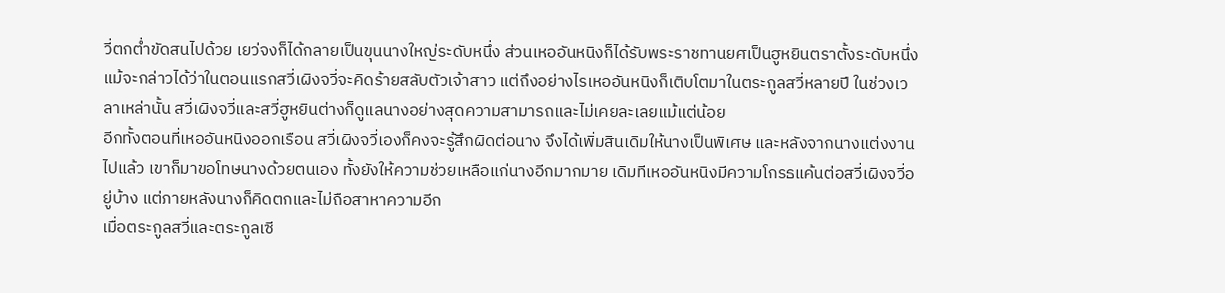วี่ตกต่ำขัดสนไปด้วย เยว่จงก็ได้กลายเป็นขุนนางใหญ่ระดับหนึ่ง ส่วนเหออันหนิงก็ได้รับพระราชทานยศเป็นฮูหยินตราตั้งระดับหนึ่ง
แม้จะกล่าวได้ว่าในตอนแรกสวี่เผิงจวี่จะคิดร้ายสลับตัวเจ้าสาว แต่ถึงอย่างไรเหออันหนิงก็เติบโตมาในตระกูลสวี่หลายปี ในช่วงเวลาเหล่านั้น สวี่เผิงจวี่และสวี่ฮูหยินต่างก็ดูแลนางอย่างสุดความสามารถและไม่เคยละเลยแม้แต่น้อย
อีกทั้งตอนที่เหออันหนิงออกเรือน สวี่เผิงจวี่เองก็คงจะรู้สึกผิดต่อนาง จึงได้เพิ่มสินเดิมให้นางเป็นพิเศษ และหลังจากนางแต่งงานไปแล้ว เขาก็มาขอโทษนางด้วยตนเอง ทั้งยังให้ความช่วยเหลือแก่นางอีกมากมาย เดิมทีเหออันหนิงมีความโกรธแค้นต่อสวี่เผิงจวี่อยู่บ้าง แต่ภายหลังนางก็คิดตกและไม่ถือสาหาความอีก
เมื่อตระกูลสวี่และตระกูลเซี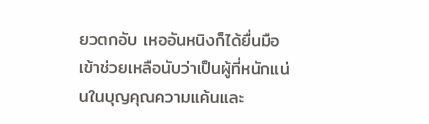ยวตกอับ เหออันหนิงก็ได้ยื่นมือเข้าช่วยเหลือนับว่าเป็นผู้ที่หนักแน่นในบุญคุณความแค้นและ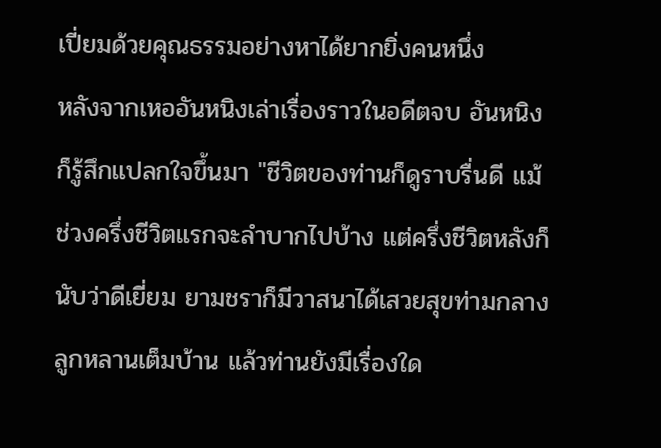เปี่ยมด้วยคุณธรรมอย่างหาได้ยากยิ่งคนหนึ่ง
หลังจากเหออันหนิงเล่าเรื่องราวในอดีตจบ อันหนิงก็รู้สึกแปลกใจขึ้นมา "ชีวิตของท่านก็ดูราบรื่นดี แม้ช่วงครึ่งชีวิตแรกจะลำบากไปบ้าง แต่ครึ่งชีวิตหลังก็นับว่าดีเยี่ยม ยามชราก็มีวาสนาได้เสวยสุขท่ามกลางลูกหลานเต็มบ้าน แล้วท่านยังมีเรื่องใด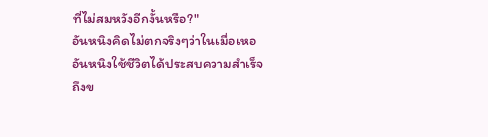ที่ไม่สมหวังอีกงั้นหรือ?"
อันหนิงคิดไม่ตกจริงๆว่าในเมื่อเหออันหนิงใช้ชีวิตได้ประสบความสำเร็จถึงข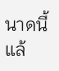นาดนี้แล้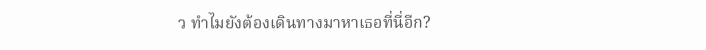ว ทำไมยังต้องเดินทางมาหาเธอที่นี่อีก?